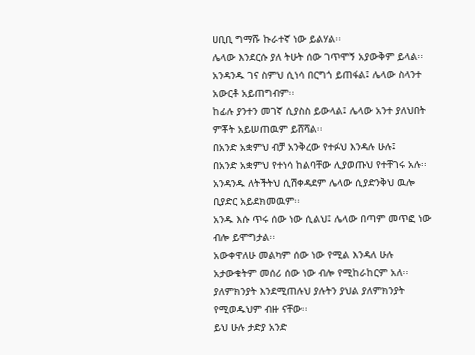ሀቢቢ ግማሹ ኩራተኛ ነው ይልሃል፡፡
ሌላው እንደርሱ ያለ ትሁት ሰው ገጥሞኝ አያውቅም ይላል፡፡
አንዳንዱ ገና ስምህ ሲነሳ በርግጎ ይጠፋል፤ ሌላው ስላንተ አውርቶ አይጠግብም፡፡
ከፊሉ ያንተን መገኛ ሲያስስ ይውላል፤ ሌላው አንተ ያለህበት ምቾት አይሠጠዉም ይሸሻል፡፡
በአንድ አቋምህ ብቻ አንቅረው የተፉህ እንዳሉ ሁሉ፤
በአንድ አቋምህ የተነሳ ከልባቸው ሊያወጡህ የተቸገሩ አሉ፡፡
አንዳንዱ ለትችትህ ሲሽቀዳደም ሌላው ሲያድንቅህ ዉሎ ቢያድር አይደክመዉም፡፡
አንዱ እሱ ጥሩ ሰው ነው ሲልህ፤ ሌላው በጣም መጥፎ ነው ብሎ ይሞግታል፡፡
አውቀዋለሁ መልካም ሰው ነው የሚል እንዳለ ሁሉ አታውቁትም መሰሪ ሰው ነው ብሎ የሚከራከርም አለ፡፡
ያለምክንያት እንደሚጠሉህ ያሉትን ያህል ያለምክንያት የሚወዱህም ብዙ ናቸው፡፡
ይህ ሁሉ ታድያ አንድ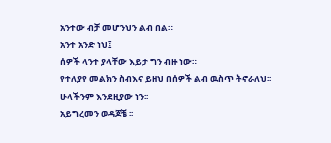አንተው ብቻ መሆንህን ልብ በል።
አንተ አንድ ነህ፤
ሰዎች ላንተ ያላቸው እይታ ግን ብዙ ነው።
የተለያየ መልክን ስብእና ይዘህ በሰዎች ልብ ዉስጥ ትኖራለህ፡፡
ሁላችንም እንደዚያው ነን፡፡
አይግረመን ወዳጆቼ ፡፡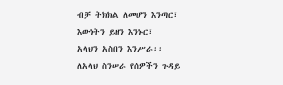ብቻ ትክክል ለመሆን እንጣር፣
እውነትን ይዘን እንኑር፣
አላህን አስበን እንሥራ፡፡
ለአላህ ስንሠራ የሰዎችን ጉዳይ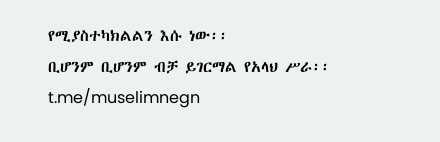የሚያስተካክልልን እሱ ነው፡፡
ቢሆንም ቢሆንም ብቻ ይገርማል የአላህ ሥራ፡፡
t.me/muselimnegn